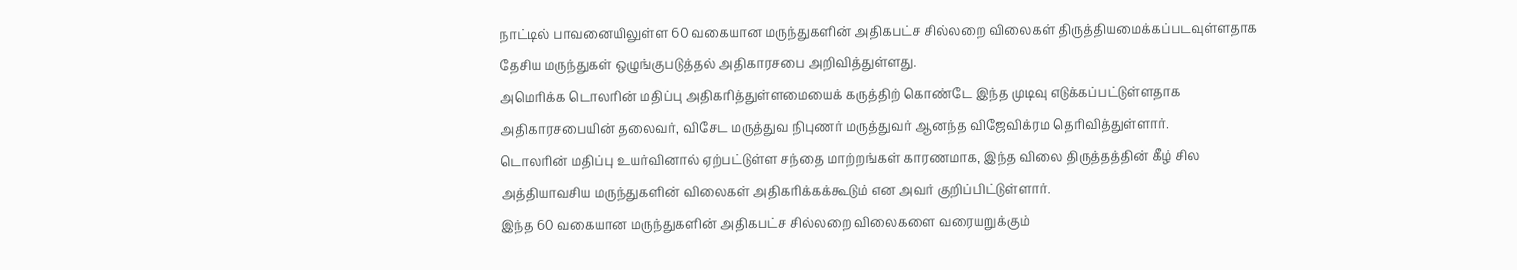நாட்டில் பாவனையிலுள்ள 60 வகையான மருந்துகளின் அதிகபட்ச சில்லறை விலைகள் திருத்தியமைக்கப்படவுள்ளதாக தேசிய மருந்துகள் ஒழுங்குபடுத்தல் அதிகாரசபை அறிவித்துள்ளது.
அமெரிக்க டொலரின் மதிப்பு அதிகரித்துள்ளமையைக் கருத்திற் கொண்டே இந்த முடிவு எடுக்கப்பட்டுள்ளதாக அதிகாரசபையின் தலைவர், விசேட மருத்துவ நிபுணர் மருத்துவர் ஆனந்த விஜேவிக்ரம தெரிவித்துள்ளார்.
டொலரின் மதிப்பு உயர்வினால் ஏற்பட்டுள்ள சந்தை மாற்றங்கள் காரணமாக, இந்த விலை திருத்தத்தின் கீழ் சில அத்தியாவசிய மருந்துகளின் விலைகள் அதிகரிக்கக்கூடும் என அவர் குறிப்பிட்டுள்ளார்.
இந்த 60 வகையான மருந்துகளின் அதிகபட்ச சில்லறை விலைகளை வரையறுக்கும்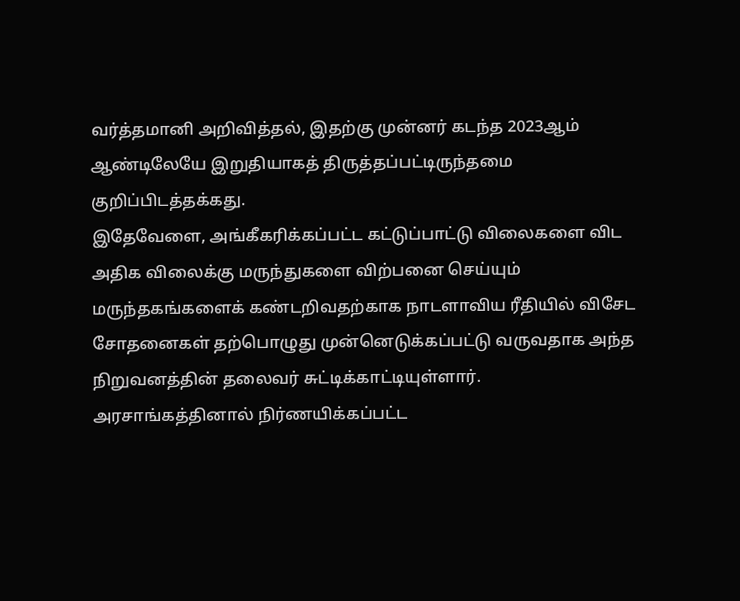வர்த்தமானி அறிவித்தல், இதற்கு முன்னர் கடந்த 2023ஆம் ஆண்டிலேயே இறுதியாகத் திருத்தப்பட்டிருந்தமை குறிப்பிடத்தக்கது.
இதேவேளை, அங்கீகரிக்கப்பட்ட கட்டுப்பாட்டு விலைகளை விட அதிக விலைக்கு மருந்துகளை விற்பனை செய்யும் மருந்தகங்களைக் கண்டறிவதற்காக நாடளாவிய ரீதியில் விசேட சோதனைகள் தற்பொழுது முன்னெடுக்கப்பட்டு வருவதாக அந்த நிறுவனத்தின் தலைவர் சுட்டிக்காட்டியுள்ளார்.
அரசாங்கத்தினால் நிர்ணயிக்கப்பட்ட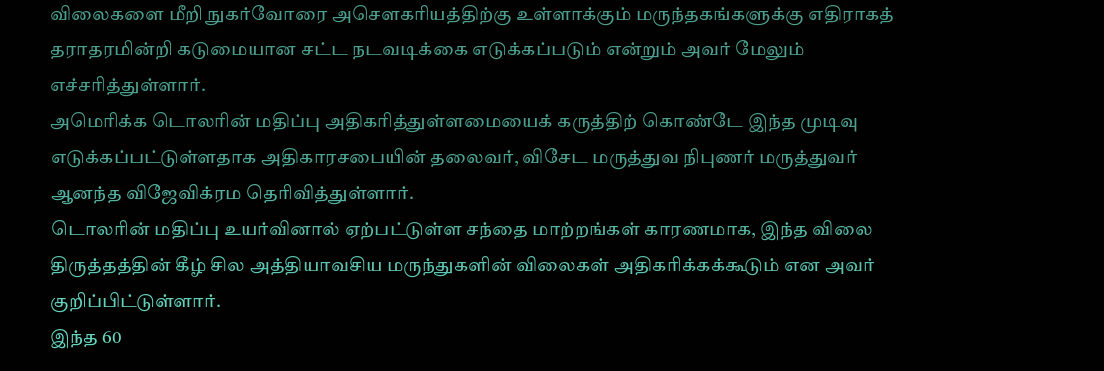விலைகளை மீறி நுகர்வோரை அசௌகரியத்திற்கு உள்ளாக்கும் மருந்தகங்களுக்கு எதிராகத் தராதரமின்றி கடுமையான சட்ட நடவடிக்கை எடுக்கப்படும் என்றும் அவர் மேலும் எச்சரித்துள்ளார்.
அமெரிக்க டொலரின் மதிப்பு அதிகரித்துள்ளமையைக் கருத்திற் கொண்டே இந்த முடிவு எடுக்கப்பட்டுள்ளதாக அதிகாரசபையின் தலைவர், விசேட மருத்துவ நிபுணர் மருத்துவர் ஆனந்த விஜேவிக்ரம தெரிவித்துள்ளார்.
டொலரின் மதிப்பு உயர்வினால் ஏற்பட்டுள்ள சந்தை மாற்றங்கள் காரணமாக, இந்த விலை திருத்தத்தின் கீழ் சில அத்தியாவசிய மருந்துகளின் விலைகள் அதிகரிக்கக்கூடும் என அவர் குறிப்பிட்டுள்ளார்.
இந்த 60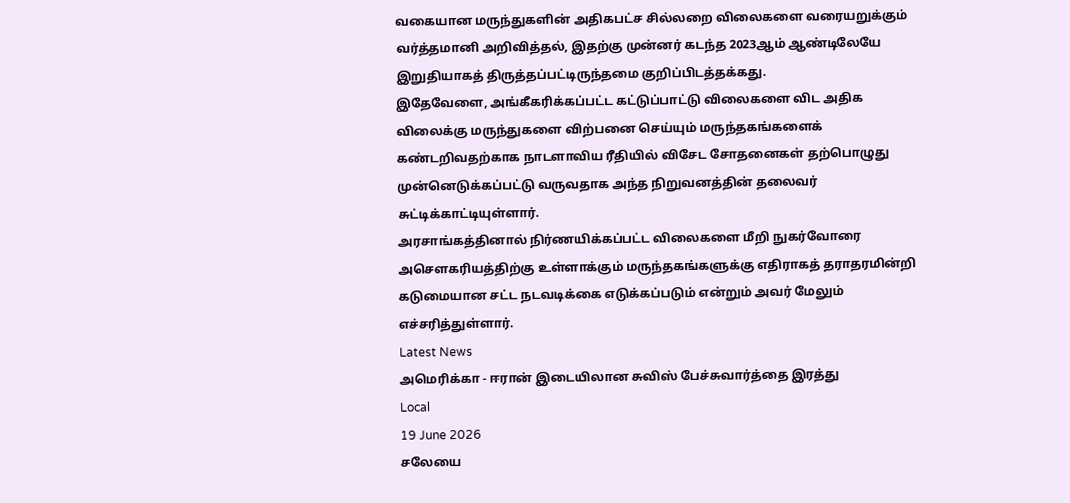வகையான மருந்துகளின் அதிகபட்ச சில்லறை விலைகளை வரையறுக்கும் வர்த்தமானி அறிவித்தல், இதற்கு முன்னர் கடந்த 2023ஆம் ஆண்டிலேயே இறுதியாகத் திருத்தப்பட்டிருந்தமை குறிப்பிடத்தக்கது.
இதேவேளை, அங்கீகரிக்கப்பட்ட கட்டுப்பாட்டு விலைகளை விட அதிக விலைக்கு மருந்துகளை விற்பனை செய்யும் மருந்தகங்களைக் கண்டறிவதற்காக நாடளாவிய ரீதியில் விசேட சோதனைகள் தற்பொழுது முன்னெடுக்கப்பட்டு வருவதாக அந்த நிறுவனத்தின் தலைவர் சுட்டிக்காட்டியுள்ளார்.
அரசாங்கத்தினால் நிர்ணயிக்கப்பட்ட விலைகளை மீறி நுகர்வோரை அசௌகரியத்திற்கு உள்ளாக்கும் மருந்தகங்களுக்கு எதிராகத் தராதரமின்றி கடுமையான சட்ட நடவடிக்கை எடுக்கப்படும் என்றும் அவர் மேலும் எச்சரித்துள்ளார்.
Latest News
அமெரிக்கா - ஈரான் இடையிலான சுவிஸ் பேச்சுவார்த்தை இரத்து
Local
19 June 2026
சலேயை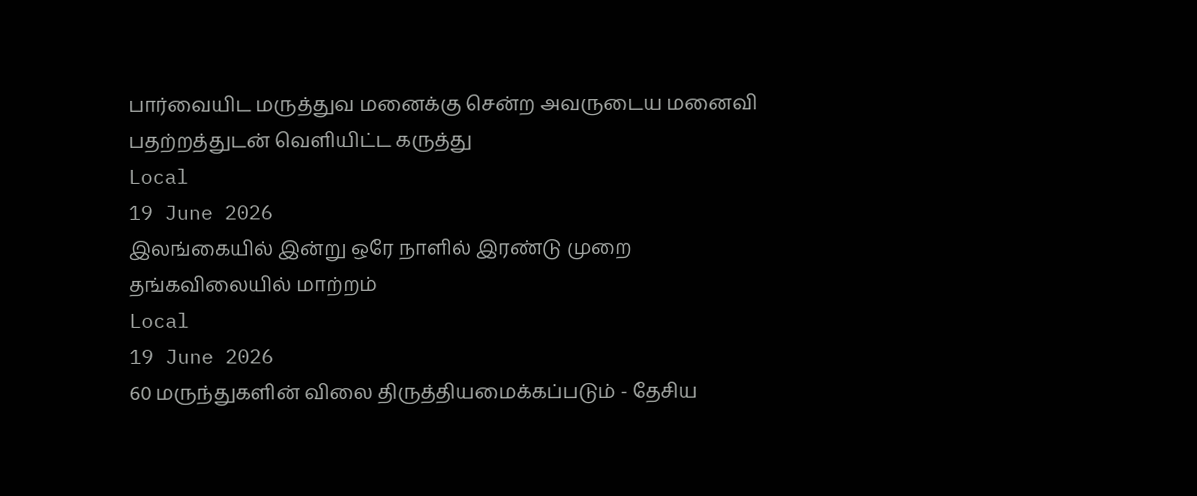பார்வையிட மருத்துவ மனைக்கு சென்ற அவருடைய மனைவி பதற்றத்துடன் வெளியிட்ட கருத்து
Local
19 June 2026
இலங்கையில் இன்று ஒரே நாளில் இரண்டு முறை தங்கவிலையில் மாற்றம்
Local
19 June 2026
60 மருந்துகளின் விலை திருத்தியமைக்கப்படும் - தேசிய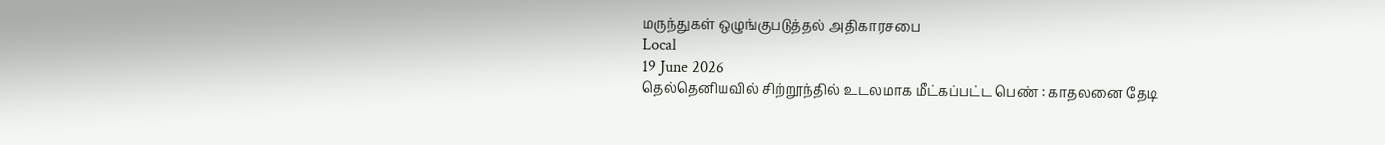மருந்துகள் ஒழுங்குபடுத்தல் அதிகாரசபை
Local
19 June 2026
தெல்தெனியவில் சிற்றூந்தில் உடலமாக மீட்கப்பட்ட பெண் : காதலனை தேடி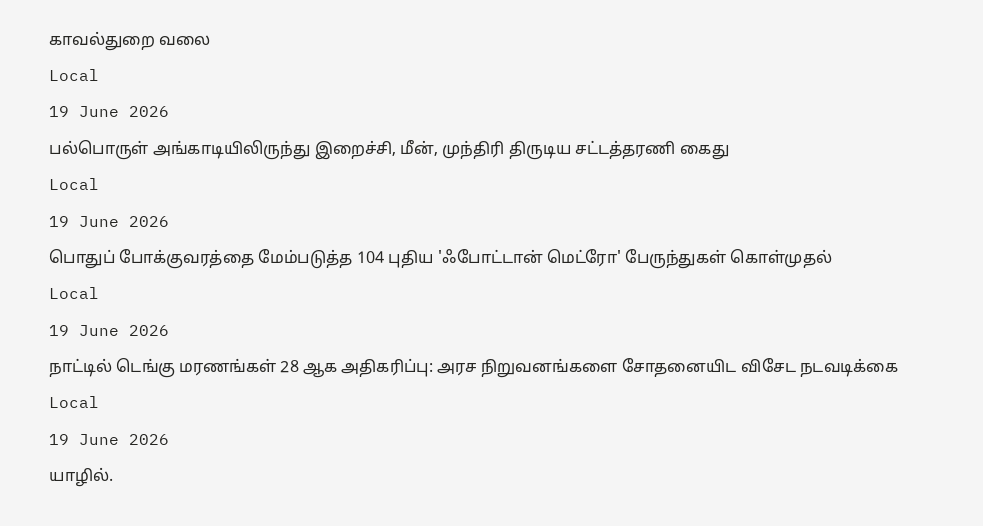காவல்துறை வலை
Local
19 June 2026
பல்பொருள் அங்காடியிலிருந்து இறைச்சி, மீன், முந்திரி திருடிய சட்டத்தரணி கைது
Local
19 June 2026
பொதுப் போக்குவரத்தை மேம்படுத்த 104 புதிய 'ஃபோட்டான் மெட்ரோ' பேருந்துகள் கொள்முதல்
Local
19 June 2026
நாட்டில் டெங்கு மரணங்கள் 28 ஆக அதிகரிப்பு: அரச நிறுவனங்களை சோதனையிட விசேட நடவடிக்கை
Local
19 June 2026
யாழில்.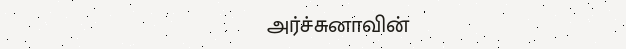அர்ச்சுனாவின்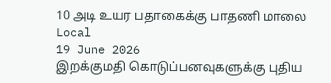10 அடி உயர பதாகைக்கு பாதணி மாலை
Local
19 June 2026
இறக்குமதி கொடுப்பனவுகளுக்கு புதிய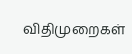விதிமுறைகள்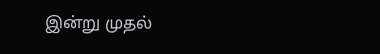இன்று முதல்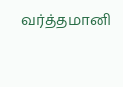வர்த்தமானி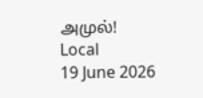அமுல்!
Local
19 June 2026